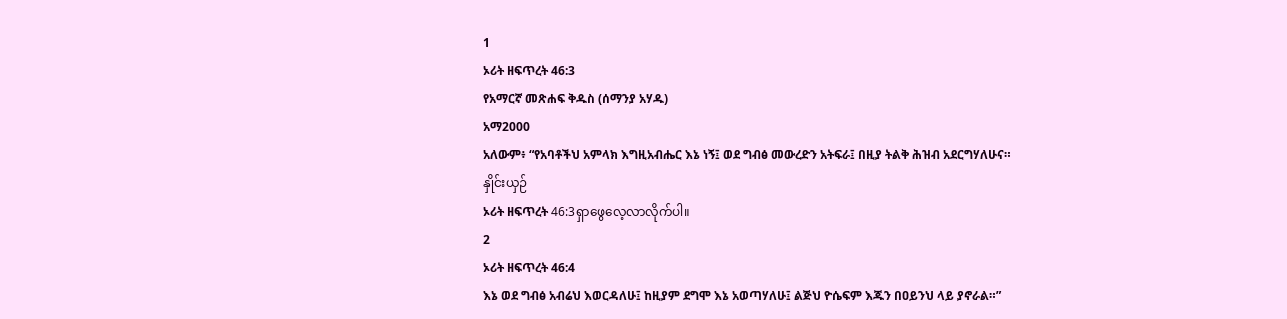1
ኦሪት ዘፍጥረት 46:3
የአማርኛ መጽሐፍ ቅዱስ (ሰማንያ አሃዱ)
አማ2000
አለውም፥ “የአባቶችህ አምላክ እግዚአብሔር እኔ ነኝ፤ ወደ ግብፅ መውረድን አትፍራ፤ በዚያ ትልቅ ሕዝብ አደርግሃለሁና።
နှိုင်းယှဉ်
ኦሪት ዘፍጥረት 46:3ရှာဖွေလေ့လာလိုက်ပါ။
2
ኦሪት ዘፍጥረት 46:4
እኔ ወደ ግብፅ አብሬህ እወርዳለሁ፤ ከዚያም ደግሞ እኔ አወጣሃለሁ፤ ልጅህ ዮሴፍም እጁን በዐይንህ ላይ ያኖራል።”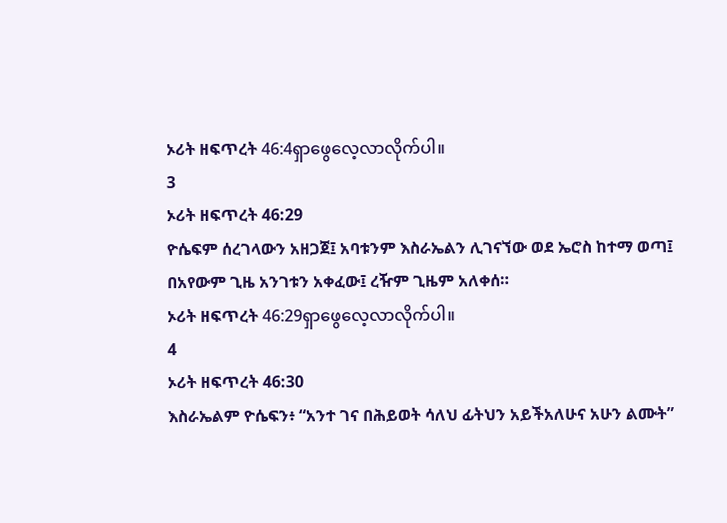ኦሪት ዘፍጥረት 46:4ရှာဖွေလေ့လာလိုက်ပါ။
3
ኦሪት ዘፍጥረት 46:29
ዮሴፍም ሰረገላውን አዘጋጀ፤ አባቱንም እስራኤልን ሊገናኘው ወደ ኤሮስ ከተማ ወጣ፤ በአየውም ጊዜ አንገቱን አቀፈው፤ ረዥም ጊዜም አለቀሰ።
ኦሪት ዘፍጥረት 46:29ရှာဖွေလေ့လာလိုက်ပါ။
4
ኦሪት ዘፍጥረት 46:30
እስራኤልም ዮሴፍን፥ “አንተ ገና በሕይወት ሳለህ ፊትህን አይችአለሁና አሁን ልሙት”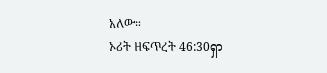አለው።
ኦሪት ዘፍጥረት 46:30ရှာ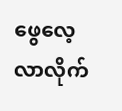ဖွေလေ့လာလိုက်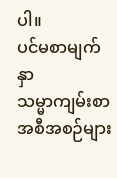ပါ။
ပင်မစာမျက်နှာ
သမ္မာကျမ်းစာ
အစီအစဉ်များ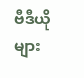ဗီဒီယိုများ